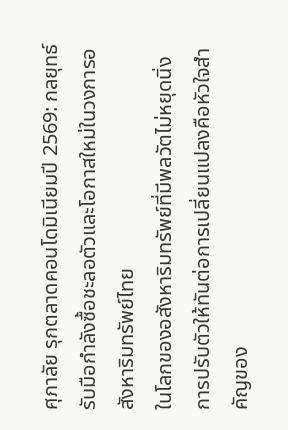ศุภาลัย รุกตลาดคอนโดมิเนียมปี 2569: กลยุทธ์รับมือกำลังซื้อชะลอตัวและโอกาสใหม่ในวงการอสังหาริมทรัพย์ไทย
ในโลกของอสังหาริมทรัพย์ที่มีพลวัตไม่หยุดนิ่ง การปรับตัวให้ทันต่อการเปลี่ยนแปลงคือหัวใจสำคัญของ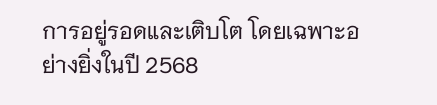การอยู่รอดและเติบโต โดยเฉพาะอย่างยิ่งในปี 2568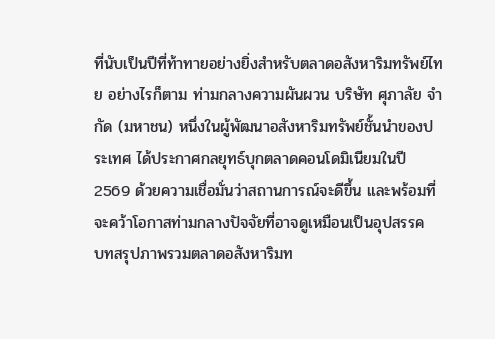ที่นับเป็นปีที่ท้าทายอย่างยิ่งสำหรับตลาดอสังหาริมทรัพย์ไทย อย่างไรก็ตาม ท่ามกลางความผันผวน บริษัท ศุภาลัย จำกัด (มหาชน) หนึ่งในผู้พัฒนาอสังหาริมทรัพย์ชั้นนำของประเทศ ได้ประกาศกลยุทธ์บุกตลาดคอนโดมิเนียมในปี 2569 ด้วยความเชื่อมั่นว่าสถานการณ์จะดีขึ้น และพร้อมที่จะคว้าโอกาสท่ามกลางปัจจัยที่อาจดูเหมือนเป็นอุปสรรค
บทสรุปภาพรวมตลาดอสังหาริมท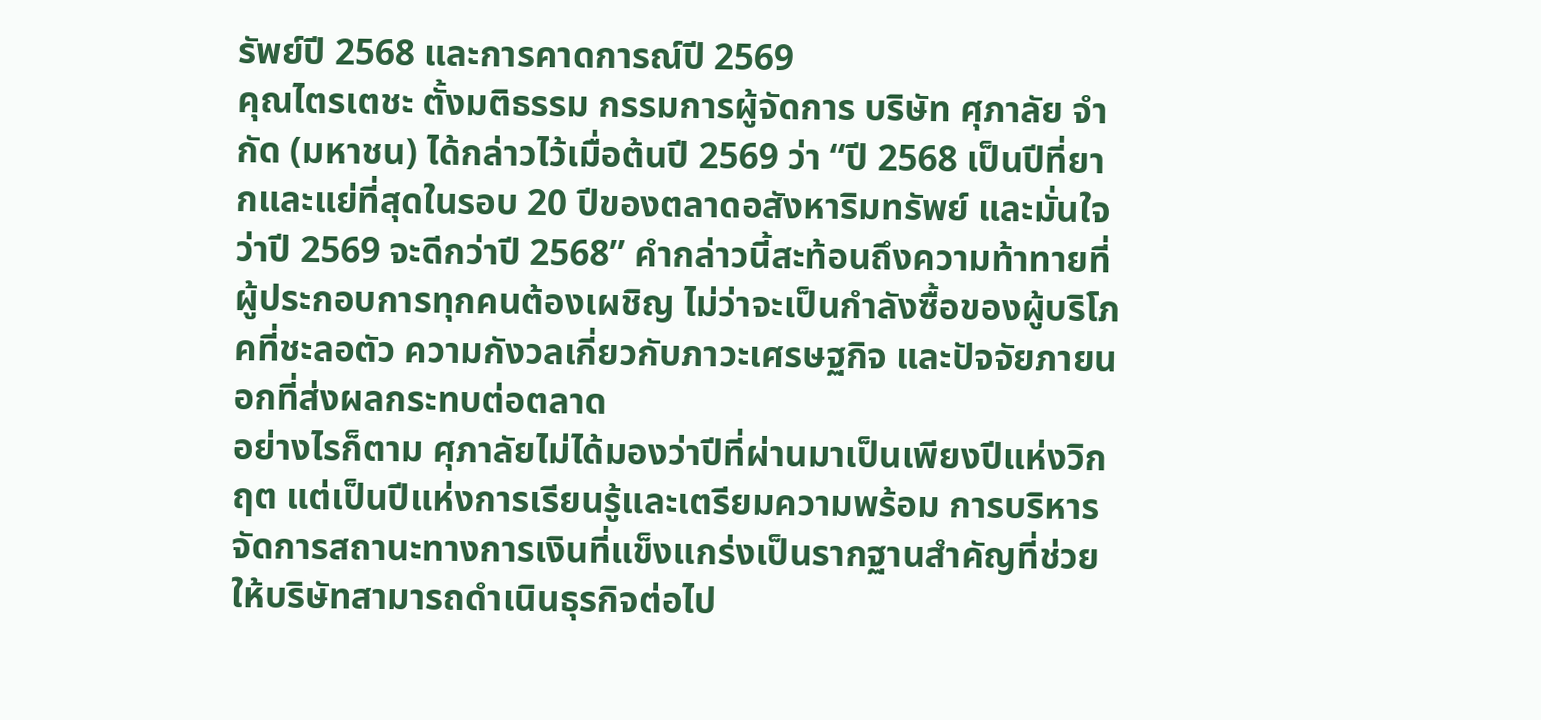รัพย์ปี 2568 และการคาดการณ์ปี 2569
คุณไตรเตชะ ตั้งมติธรรม กรรมการผู้จัดการ บริษัท ศุภาลัย จำกัด (มหาชน) ได้กล่าวไว้เมื่อต้นปี 2569 ว่า “ปี 2568 เป็นปีที่ยากและแย่ที่สุดในรอบ 20 ปีของตลาดอสังหาริมทรัพย์ และมั่นใจว่าปี 2569 จะดีกว่าปี 2568” คำกล่าวนี้สะท้อนถึงความท้าทายที่ผู้ประกอบการทุกคนต้องเผชิญ ไม่ว่าจะเป็นกำลังซื้อของผู้บริโภคที่ชะลอตัว ความกังวลเกี่ยวกับภาวะเศรษฐกิจ และปัจจัยภายนอกที่ส่งผลกระทบต่อตลาด
อย่างไรก็ตาม ศุภาลัยไม่ได้มองว่าปีที่ผ่านมาเป็นเพียงปีแห่งวิกฤต แต่เป็นปีแห่งการเรียนรู้และเตรียมความพร้อม การบริหารจัดการสถานะทางการเงินที่แข็งแกร่งเป็นรากฐานสำคัญที่ช่วยให้บริษัทสามารถดำเนินธุรกิจต่อไป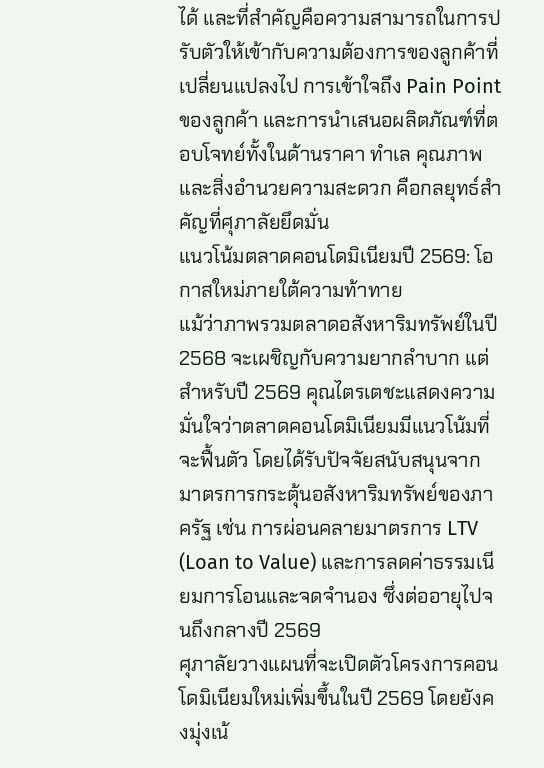ได้ และที่สำคัญคือความสามารถในการปรับตัวให้เข้ากับความต้องการของลูกค้าที่เปลี่ยนแปลงไป การเข้าใจถึง Pain Point ของลูกค้า และการนำเสนอผลิตภัณฑ์ที่ตอบโจทย์ทั้งในด้านราคา ทำเล คุณภาพ และสิ่งอำนวยความสะดวก คือกลยุทธ์สำคัญที่ศุภาลัยยึดมั่น
แนวโน้มตลาดคอนโดมิเนียมปี 2569: โอกาสใหม่ภายใต้ความท้าทาย
แม้ว่าภาพรวมตลาดอสังหาริมทรัพย์ในปี 2568 จะเผชิญกับความยากลำบาก แต่สำหรับปี 2569 คุณไตรเตชะแสดงความมั่นใจว่าตลาดคอนโดมิเนียมมีแนวโน้มที่จะฟื้นตัว โดยได้รับปัจจัยสนับสนุนจากมาตรการกระตุ้นอสังหาริมทรัพย์ของภาครัฐ เช่น การผ่อนคลายมาตรการ LTV (Loan to Value) และการลดค่าธรรมเนียมการโอนและจดจำนอง ซึ่งต่ออายุไปจนถึงกลางปี 2569
ศุภาลัยวางแผนที่จะเปิดตัวโครงการคอนโดมิเนียมใหม่เพิ่มขึ้นในปี 2569 โดยยังคงมุ่งเน้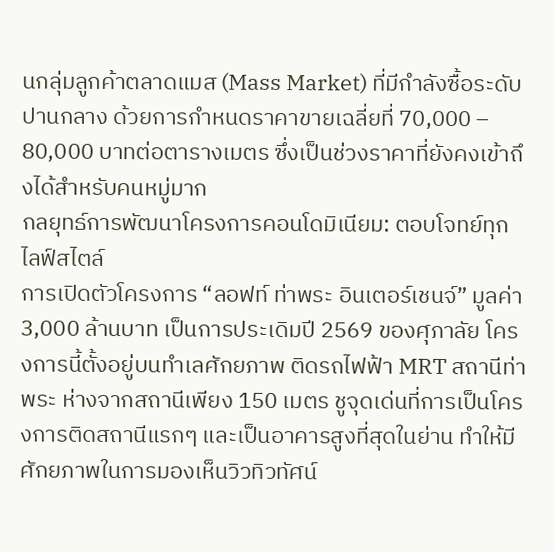นกลุ่มลูกค้าตลาดแมส (Mass Market) ที่มีกำลังซื้อระดับปานกลาง ด้วยการกำหนดราคาขายเฉลี่ยที่ 70,000 – 80,000 บาทต่อตารางเมตร ซึ่งเป็นช่วงราคาที่ยังคงเข้าถึงได้สำหรับคนหมู่มาก
กลยุทธ์การพัฒนาโครงการคอนโดมิเนียม: ตอบโจทย์ทุกไลฟ์สไตล์
การเปิดตัวโครงการ “ลอฟท์ ท่าพระ อินเตอร์เชนจ์” มูลค่า 3,000 ล้านบาท เป็นการประเดิมปี 2569 ของศุภาลัย โครงการนี้ตั้งอยู่บนทำเลศักยภาพ ติดรถไฟฟ้า MRT สถานีท่าพระ ห่างจากสถานีเพียง 150 เมตร ชูจุดเด่นที่การเป็นโครงการติดสถานีแรกๆ และเป็นอาคารสูงที่สุดในย่าน ทำให้มีศักยภาพในการมองเห็นวิวทิวทัศน์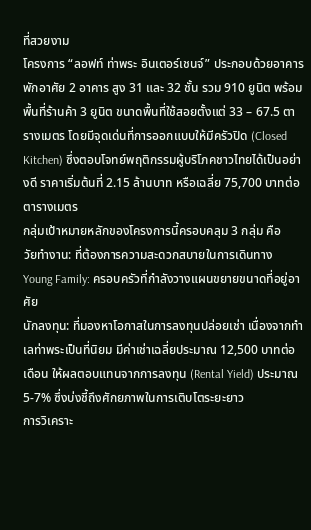ที่สวยงาม
โครงการ “ลอฟท์ ท่าพระ อินเตอร์เชนจ์” ประกอบด้วยอาคารพักอาศัย 2 อาคาร สูง 31 และ 32 ชั้น รวม 910 ยูนิต พร้อมพื้นที่ร้านค้า 3 ยูนิต ขนาดพื้นที่ใช้สอยตั้งแต่ 33 – 67.5 ตารางเมตร โดยมีจุดเด่นที่การออกแบบให้มีครัวปิด (Closed Kitchen) ซึ่งตอบโจทย์พฤติกรรมผู้บริโภคชาวไทยได้เป็นอย่างดี ราคาเริ่มต้นที่ 2.15 ล้านบาท หรือเฉลี่ย 75,700 บาทต่อตารางเมตร
กลุ่มเป้าหมายหลักของโครงการนี้ครอบคลุม 3 กลุ่ม คือ
วัยทำงาน: ที่ต้องการความสะดวกสบายในการเดินทาง
Young Family: ครอบครัวที่กำลังวางแผนขยายขนาดที่อยู่อาศัย
นักลงทุน: ที่มองหาโอกาสในการลงทุนปล่อยเช่า เนื่องจากทำเลท่าพระเป็นที่นิยม มีค่าเช่าเฉลี่ยประมาณ 12,500 บาทต่อเดือน ให้ผลตอบแทนจากการลงทุน (Rental Yield) ประมาณ 5-7% ซึ่งบ่งชี้ถึงศักยภาพในการเติบโตระยะยาว
การวิเคราะ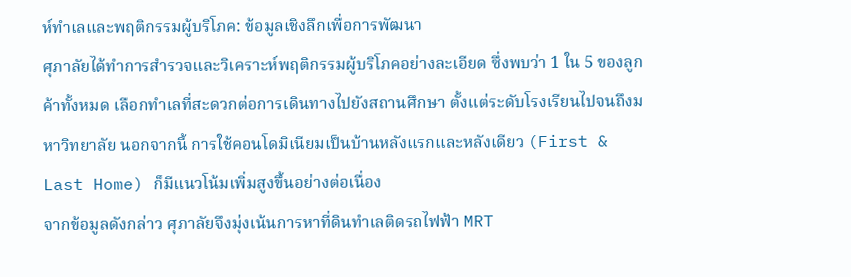ห์ทำเลและพฤติกรรมผู้บริโภค: ข้อมูลเชิงลึกเพื่อการพัฒนา
ศุภาลัยได้ทำการสำรวจและวิเคราะห์พฤติกรรมผู้บริโภคอย่างละเอียด ซึ่งพบว่า 1 ใน 5 ของลูกค้าทั้งหมด เลือกทำเลที่สะดวกต่อการเดินทางไปยังสถานศึกษา ตั้งแต่ระดับโรงเรียนไปจนถึงมหาวิทยาลัย นอกจากนี้ การใช้คอนโดมิเนียมเป็นบ้านหลังแรกและหลังเดียว (First & Last Home) ก็มีแนวโน้มเพิ่มสูงขึ้นอย่างต่อเนื่อง
จากข้อมูลดังกล่าว ศุภาลัยจึงมุ่งเน้นการหาที่ดินทำเลติดรถไฟฟ้า MRT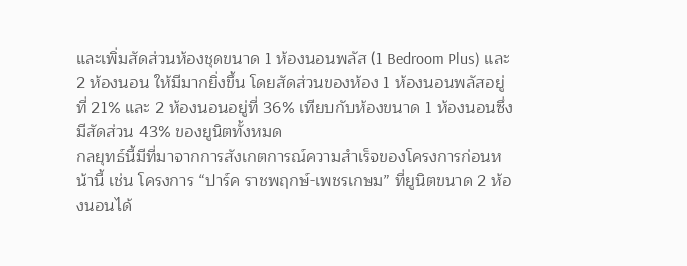และเพิ่มสัดส่วนห้องชุดขนาด 1 ห้องนอนพลัส (1 Bedroom Plus) และ 2 ห้องนอน ให้มีมากยิ่งขึ้น โดยสัดส่วนของห้อง 1 ห้องนอนพลัสอยู่ที่ 21% และ 2 ห้องนอนอยู่ที่ 36% เทียบกับห้องขนาด 1 ห้องนอนซึ่งมีสัดส่วน 43% ของยูนิตทั้งหมด
กลยุทธ์นี้มีที่มาจากการสังเกตการณ์ความสำเร็จของโครงการก่อนหน้านี้ เช่น โครงการ “ปาร์ค ราชพฤกษ์-เพชรเกษม” ที่ยูนิตขนาด 2 ห้องนอนได้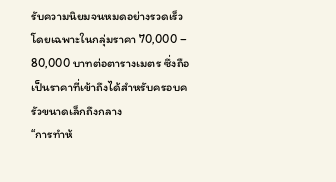รับความนิยมจนหมดอย่างรวดเร็ว โดยเฉพาะในกลุ่มราคา 70,000 – 80,000 บาทต่อตารางเมตร ซึ่งถือเป็นราคาที่เข้าถึงได้สำหรับครอบครัวขนาดเล็กถึงกลาง
“การทำห้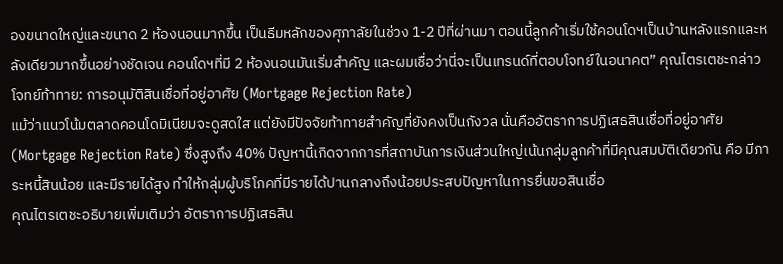องขนาดใหญ่และขนาด 2 ห้องนอนมากขึ้น เป็นธีมหลักของศุภาลัยในช่วง 1-2 ปีที่ผ่านมา ตอนนี้ลูกค้าเริ่มใช้คอนโดฯเป็นบ้านหลังแรกและหลังเดียวมากขึ้นอย่างชัดเจน คอนโดฯที่มี 2 ห้องนอนมันเริ่มสำคัญ และผมเชื่อว่านี่จะเป็นเทรนด์ที่ตอบโจทย์ในอนาคต” คุณไตรเตชะกล่าว
โจทย์ท้าทาย: การอนุมัติสินเชื่อที่อยู่อาศัย (Mortgage Rejection Rate)
แม้ว่าแนวโน้มตลาดคอนโดมิเนียมจะดูสดใส แต่ยังมีปัจจัยท้าทายสำคัญที่ยังคงเป็นกังวล นั่นคืออัตราการปฏิเสธสินเชื่อที่อยู่อาศัย (Mortgage Rejection Rate) ซึ่งสูงถึง 40% ปัญหานี้เกิดจากการที่สถาบันการเงินส่วนใหญ่เน้นกลุ่มลูกค้าที่มีคุณสมบัติเดียวกัน คือ มีภาระหนี้สินน้อย และมีรายได้สูง ทำให้กลุ่มผู้บริโภคที่มีรายได้ปานกลางถึงน้อยประสบปัญหาในการยื่นขอสินเชื่อ
คุณไตรเตชะอธิบายเพิ่มเติมว่า อัตราการปฏิเสธสิน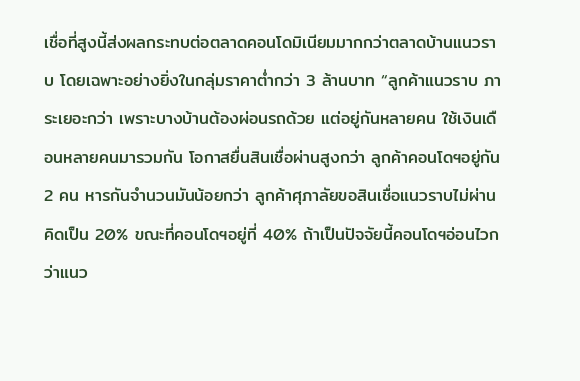เชื่อที่สูงนี้ส่งผลกระทบต่อตลาดคอนโดมิเนียมมากกว่าตลาดบ้านแนวราบ โดยเฉพาะอย่างยิ่งในกลุ่มราคาต่ำกว่า 3 ล้านบาท “ลูกค้าแนวราบ ภาระเยอะกว่า เพราะบางบ้านต้องผ่อนรถด้วย แต่อยู่กันหลายคน ใช้เงินเดือนหลายคนมารวมกัน โอกาสยื่นสินเชื่อผ่านสูงกว่า ลูกค้าคอนโดฯอยู่กัน 2 คน หารกันจำนวนมันน้อยกว่า ลูกค้าศุภาลัยขอสินเชื่อแนวราบไม่ผ่านคิดเป็น 20% ขณะที่คอนโดฯอยู่ที่ 40% ถ้าเป็นปัจจัยนี้คอนโดฯอ่อนไวกว่าแนว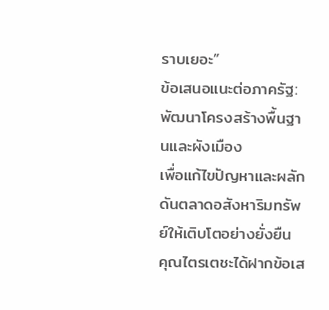ราบเยอะ”
ข้อเสนอแนะต่อภาครัฐ: พัฒนาโครงสร้างพื้นฐานและผังเมือง
เพื่อแก้ไขปัญหาและผลักดันตลาดอสังหาริมทรัพย์ให้เติบโตอย่างยั่งยืน คุณไตรเตชะได้ฝากข้อเส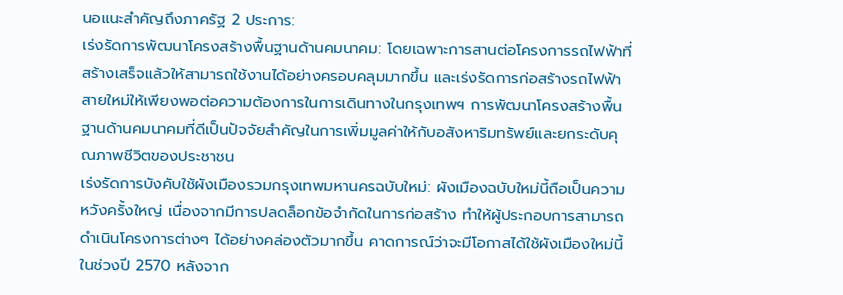นอแนะสำคัญถึงภาครัฐ 2 ประการ:
เร่งรัดการพัฒนาโครงสร้างพื้นฐานด้านคมนาคม: โดยเฉพาะการสานต่อโครงการรถไฟฟ้าที่สร้างเสร็จแล้วให้สามารถใช้งานได้อย่างครอบคลุมมากขึ้น และเร่งรัดการก่อสร้างรถไฟฟ้าสายใหม่ให้เพียงพอต่อความต้องการในการเดินทางในกรุงเทพฯ การพัฒนาโครงสร้างพื้นฐานด้านคมนาคมที่ดีเป็นปัจจัยสำคัญในการเพิ่มมูลค่าให้กับอสังหาริมทรัพย์และยกระดับคุณภาพชีวิตของประชาชน
เร่งรัดการบังคับใช้ผังเมืองรวมกรุงเทพมหานครฉบับใหม่: ผังเมืองฉบับใหม่นี้ถือเป็นความหวังครั้งใหญ่ เนื่องจากมีการปลดล็อกข้อจำกัดในการก่อสร้าง ทำให้ผู้ประกอบการสามารถดำเนินโครงการต่างๆ ได้อย่างคล่องตัวมากขึ้น คาดการณ์ว่าจะมีโอกาสได้ใช้ผังเมืองใหม่นี้ในช่วงปี 2570 หลังจาก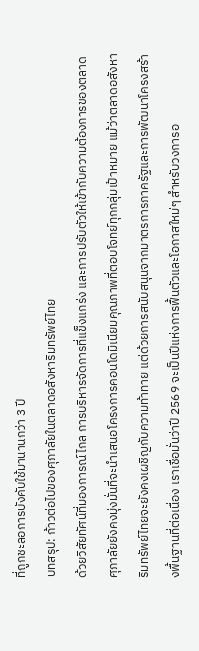ที่ถูกชะลอการบังคับใช้มานานกว่า 3 ปี
บทสรุป: ก้าวต่อไปของศุภาลัยในตลาดอสังหาริมทรัพย์ไทย
ด้วยวิสัยทัศน์ที่มองการณ์ไกล การบริหารจัดการที่แข็งแกร่ง และการปรับตัวให้เข้ากับความต้องการของตลาด ศุภาลัยยังคงมุ่งมั่นที่จะนำเสนอโครงการคอนโดมิเนียมคุณภาพที่ตอบโจทย์ทุกกลุ่มเป้าหมาย แม้ว่าตลาดอสังหาริมทรัพย์ไทยจะยังคงเผชิญกับความท้าทาย แต่ด้วยการสนับสนุนจากมาตรการภาครัฐและการพัฒนาโครงสร้างพื้นฐานที่ต่อเนื่อง เราเชื่อมั่นว่าปี 2569 จะเป็นปีแห่งการฟื้นตัวและโอกาสใหม่ๆ สำหรับวงการอ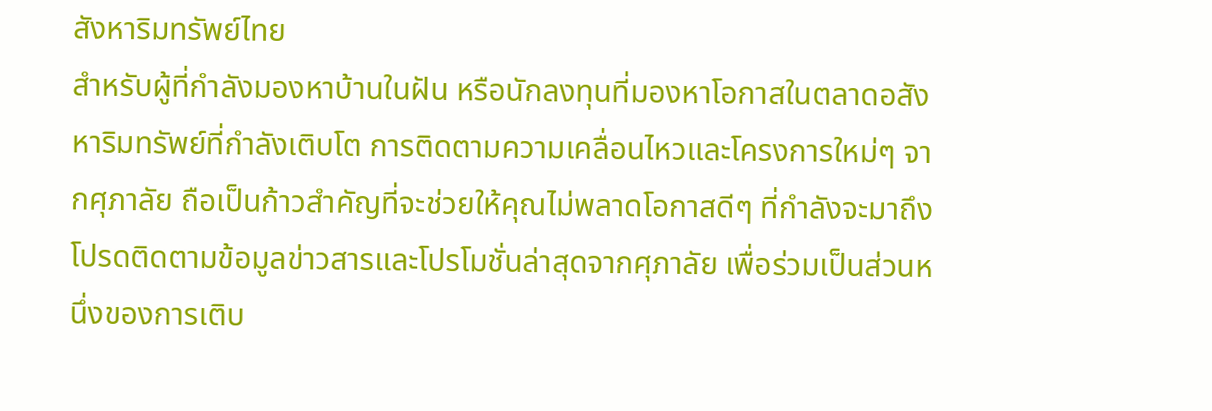สังหาริมทรัพย์ไทย
สำหรับผู้ที่กำลังมองหาบ้านในฝัน หรือนักลงทุนที่มองหาโอกาสในตลาดอสังหาริมทรัพย์ที่กำลังเติบโต การติดตามความเคลื่อนไหวและโครงการใหม่ๆ จากศุภาลัย ถือเป็นก้าวสำคัญที่จะช่วยให้คุณไม่พลาดโอกาสดีๆ ที่กำลังจะมาถึง โปรดติดตามข้อมูลข่าวสารและโปรโมชั่นล่าสุดจากศุภาลัย เพื่อร่วมเป็นส่วนหนึ่งของการเติบ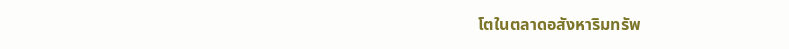โตในตลาดอสังหาริมทรัพ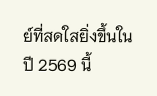ย์ที่สดใสยิ่งขึ้นในปี 2569 นี้